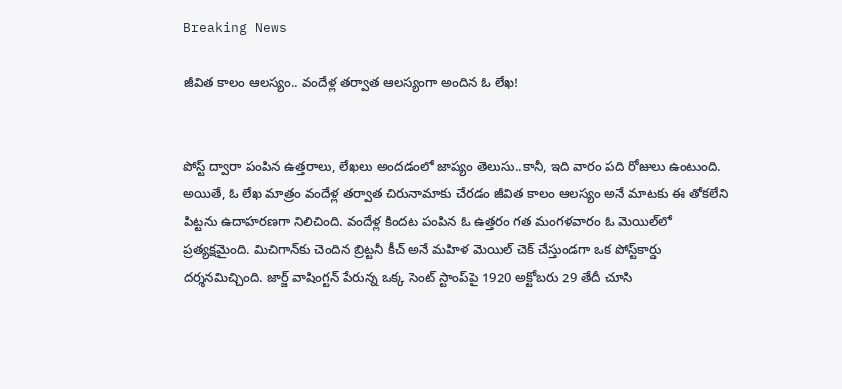Breaking News

జీవిత కాలం ఆలస్యం.. వందేళ్ల తర్వాత ఆలస్యంగా అందిన ఓ లేఖ!


పోస్ట్ ద్వారా పంపిన ఉత్తరాలు, లేఖలు అందడంలో జాప్యం తెలుసు..కానీ, ఇది వారం పది రోజులు ఉంటుంది. అయితే, ఓ లేఖ మాత్రం వందేళ్ల తర్వాత చిరునామాకు చేరడం జీవిత కాలం ఆలస్యం అనే మాటకు ఈ తోకలేని పిట్టను ఉదాహరణగా నిలిచింది. వందేళ్ల కిందట పంపిన ఓ ఉత్తరం గత మంగళవారం ఓ మెయిల్‌లో ప్రత్యక్షమైంది. మిచిగాన్‌కు చెందిన బ్రిట్టనీ కీచ్‌ అనే మహిళ మెయిల్‌ చెక్‌ చేస్తుండగా ఒక పోస్ట్‌కార్డు దర్శనమిచ్చింది. జార్జ్ వాషింగ్టన్ పేరున్న ఒక్క సెంట్ స్టాంప్‌పై 1920 అక్టోబరు 29 తేదీ చూసి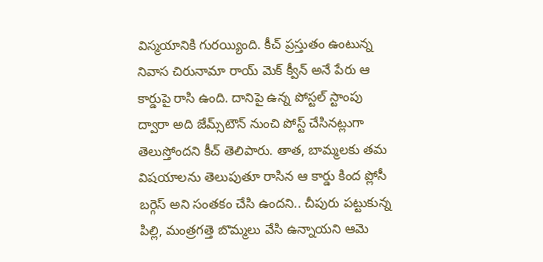విస్మయానికి గురయ్యింది. కీచ్ ప్రస్తుతం ఉంటున్న నివాస చిరునామా రాయ్‌ మెక్‌ క్వీన్‌ అనే పేరు ఆ కార్డుపై రాసి ఉంది. దానిపై ఉన్న పోస్టల్‌ స్టాంపు ద్వారా అది జేమ్స్‌టౌన్‌ నుంచి పోస్ట్‌ చేసినట్లుగా తెలుస్తోందని కీచ్‌ తెలిపారు. తాత, బామ్మలకు తమ విషయాలను తెలుపుతూ రాసిన ఆ కార్డు కింద ప్లోసీ బర్గెస్‌ అని సంతకం చేసి ఉందని.. చీపురు పట్టుకున్న పిల్లి, మంత్రగత్తె బొమ్మలు వేసి ఉన్నాయని ఆమె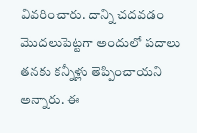వివరించారు. దాన్ని చదవడం మొదలుపెట్టగా అందులో పదాలు తనకు కన్నీళ్లు తెప్పించాయని అన్నారు. ఈ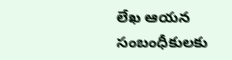లేఖ ఆయన సంబంధీకులకు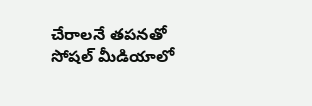చేరాలనే తపనతో సోషల్‌ మీడియాలో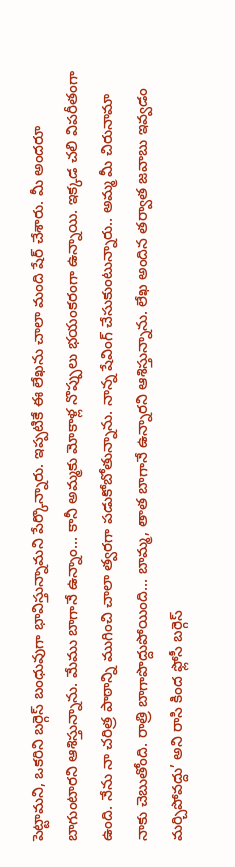పెట్టామని, ఒకరిని బర్గెస్‌ బంధువుగా భావిస్తున్నామని పేర్కొన్నారు. ఇప్పటికే ఈ లేఖను చాలా మంది షేర్ చేశారు. మీ అందరూ బాగుంటారని ఆశిస్తున్నాను. మేము బాగానే ఉన్నాం... కానీ అమ్మకు మోకాళ్ల నొప్పులు భయంకరంగా ఉన్నాయి. ఇక్కడ చలి విపరీతంగా ఉంది. నేను నా చరిత్ర పాఠాన్ని ముగించి చాలా త్వరగా పడుకోబోతున్నాను. నాన్న షేవింగ్ చేసుకుంటున్నారు.. అమ్మ మీ చిరునామా నాకు చెబుతోంది. రాత్రి బాగాపొద్దుపోయింది... బామ్మ, తాత బాగానే ఉన్నారని ఆశిస్తున్నాను. లేఖ అందిన తర్వాత జవాబు ఇవ్వడం మర్చిపోవద్దు’ అని రాసి కింద ఫ్లోసీ బర్గెస్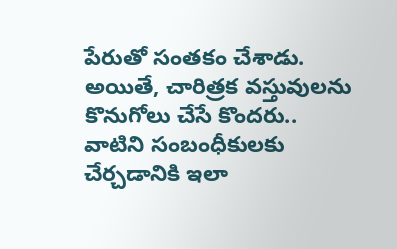పేరుతో సంతకం చేశాడు. అయితే, చారిత్రక వస్తువులను కొనుగోలు చేసే కొందరు.. వాటిని సంబంధీకులకు చేర్చడానికి ఇలా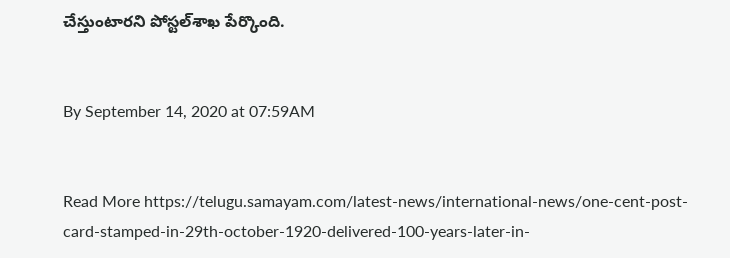చేస్తుంటారని పోస్టల్‌శాఖ పేర్కొంది.


By September 14, 2020 at 07:59AM


Read More https://telugu.samayam.com/latest-news/international-news/one-cent-post-card-stamped-in-29th-october-1920-delivered-100-years-later-in-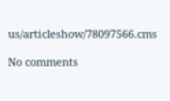us/articleshow/78097566.cms

No comments